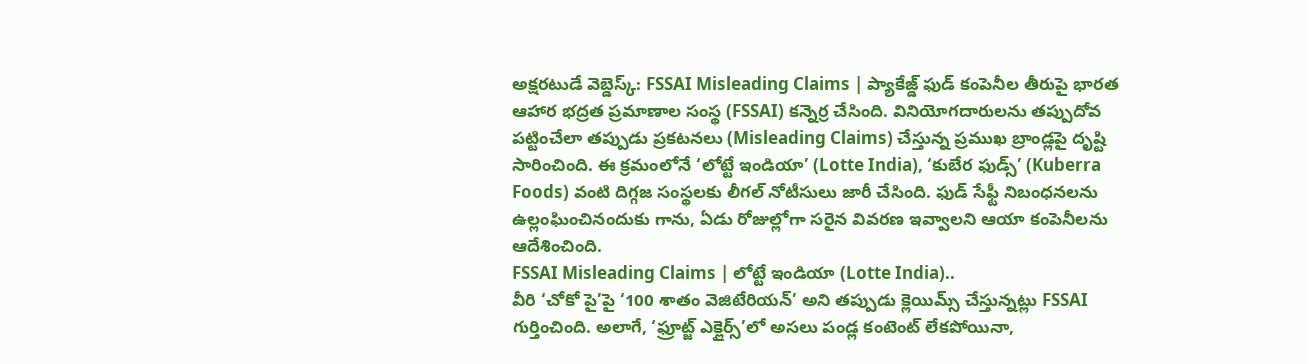అక్షరటుడే వెబ్డెస్క్: FSSAI Misleading Claims | ప్యాకేజ్డ్ ఫుడ్ కంపెనీల తీరుపై భారత ఆహార భద్రత ప్రమాణాల సంస్థ (FSSAI) కన్నెర్ర చేసింది. వినియోగదారులను తప్పుదోవ పట్టించేలా తప్పుడు ప్రకటనలు (Misleading Claims) చేస్తున్న ప్రముఖ బ్రాండ్లపై దృష్టి సారించింది. ఈ క్రమంలోనే ‘లోట్టే ఇండియా’ (Lotte India), ‘కుబేర ఫుడ్స్’ (Kuberra Foods) వంటి దిగ్గజ సంస్థలకు లీగల్ నోటీసులు జారీ చేసింది. ఫుడ్ సేఫ్టీ నిబంధనలను ఉల్లంఘించినందుకు గాను, ఏడు రోజుల్లోగా సరైన వివరణ ఇవ్వాలని ఆయా కంపెనీలను ఆదేశించింది.
FSSAI Misleading Claims | లోట్టే ఇండియా (Lotte India)..
వీరి ‘చోకో పై’పై ‘100 శాతం వెజిటేరియన్’ అని తప్పుడు క్లెయిమ్స్ చేస్తున్నట్లు FSSAI గుర్తించింది. అలాగే, ‘ఫ్రూట్జ్ ఎక్లైర్స్’లో అసలు పండ్ల కంటెంట్ లేకపోయినా,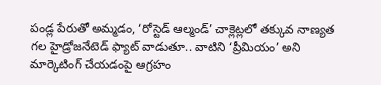పండ్ల పేరుతో అమ్మడం, ‘రోస్టెడ్ ఆల్మండ్’ చాక్లెట్లలో తక్కువ నాణ్యత గల హైడ్రోజనేటెడ్ ఫ్యాట్ వాడుతూ.. వాటిని ‘ప్రీమియం’ అని మార్కెటింగ్ చేయడంపై ఆగ్రహం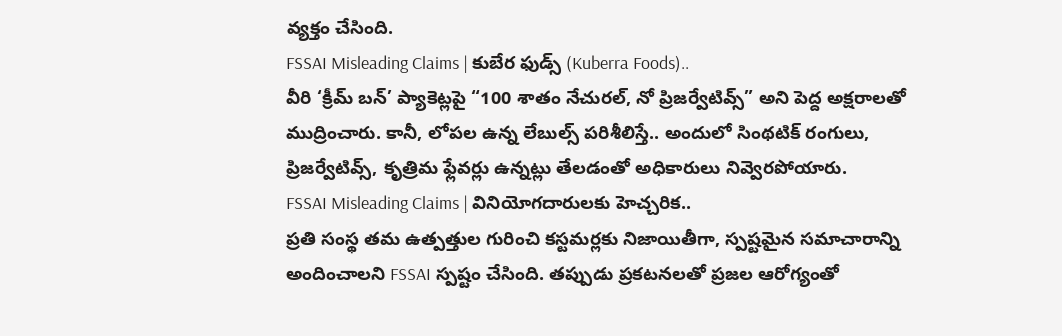వ్యక్తం చేసింది.
FSSAI Misleading Claims | కుబేర ఫుడ్స్ (Kuberra Foods)..
వీరి ‘క్రీమ్ బన్’ ప్యాకెట్లపై “100 శాతం నేచురల్, నో ప్రిజర్వేటివ్స్” అని పెద్ద అక్షరాలతో ముద్రించారు. కానీ, లోపల ఉన్న లేబుల్స్ పరిశీలిస్తే.. అందులో సింథటిక్ రంగులు, ప్రిజర్వేటివ్స్, కృత్రిమ ఫ్లేవర్లు ఉన్నట్లు తేలడంతో అధికారులు నివ్వెరపోయారు.
FSSAI Misleading Claims | వినియోగదారులకు హెచ్చరిక..
ప్రతి సంస్థ తమ ఉత్పత్తుల గురించి కస్టమర్లకు నిజాయితీగా, స్పష్టమైన సమాచారాన్ని అందించాలని FSSAI స్పష్టం చేసింది. తప్పుడు ప్రకటనలతో ప్రజల ఆరోగ్యంతో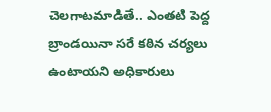చెలగాటమాడితే.. ఎంతటి పెద్ద బ్రాండయినా సరే కఠిన చర్యలు ఉంటాయని అధికారులు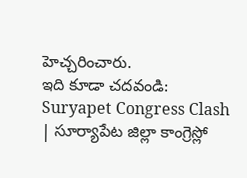హెచ్చరించారు.
ఇది కూడా చదవండి: Suryapet Congress Clash | సూర్యాపేట జిల్లా కాంగ్రెస్లో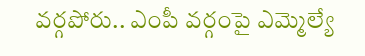వర్గపోరు.. ఎంపీ వర్గంపై ఎమ్మెల్యే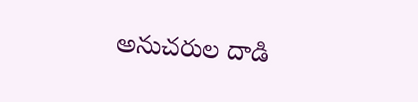అనుచరుల దాడి